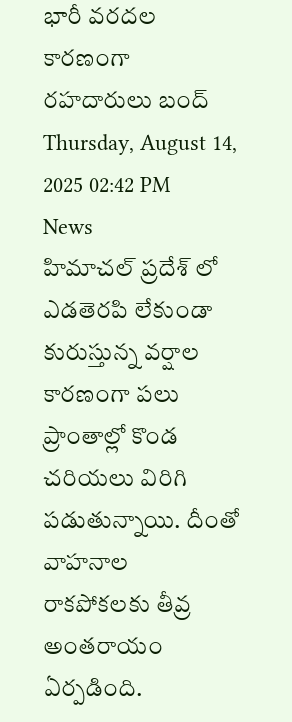భారీ వరదల కారణంగా రహదారులు బంద్
Thursday, August 14, 2025 02:42 PM News
హిమాచల్ ప్రదేశ్ లో ఎడతెరపి లేకుండా కురుస్తున్న వర్షాల కారణంగా పలు ప్రాంతాల్లో కొండ చరియలు విరిగి పడుతున్నాయి. దీంతో వాహనాల రాకపోకలకు తీవ్ర అంతరాయం ఏర్పడింది.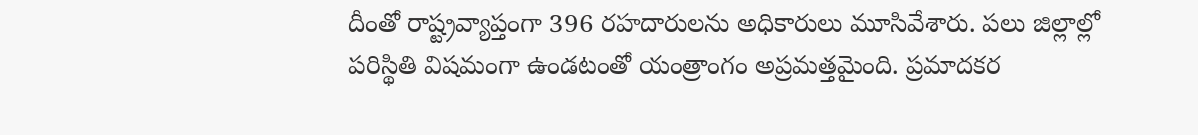దీంతో రాష్ట్రవ్యాప్తంగా 396 రహదారులను అధికారులు మూసివేశారు. పలు జిల్లాల్లో పరిస్థితి విషమంగా ఉండటంతో యంత్రాంగం అప్రమత్తమైంది. ప్రమాదకర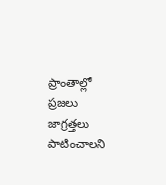ప్రాంతాల్లో ప్రజలు జాగ్రత్తలు పాటించాలని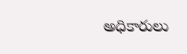అధికారులు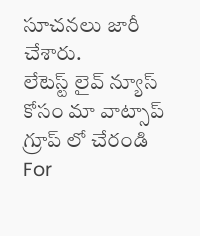సూచనలు జారీ చేశారు.
లేటెస్ట్ లైవ్ న్యూస్ కోసం మా వాట్సాప్ గ్రూప్ లో చేరండి
For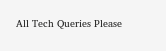All Tech Queries Please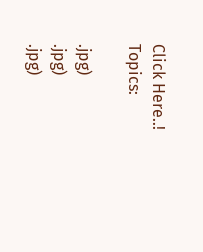Click Here..!
Topics:

.jpg)
.jpg)
.jpg)